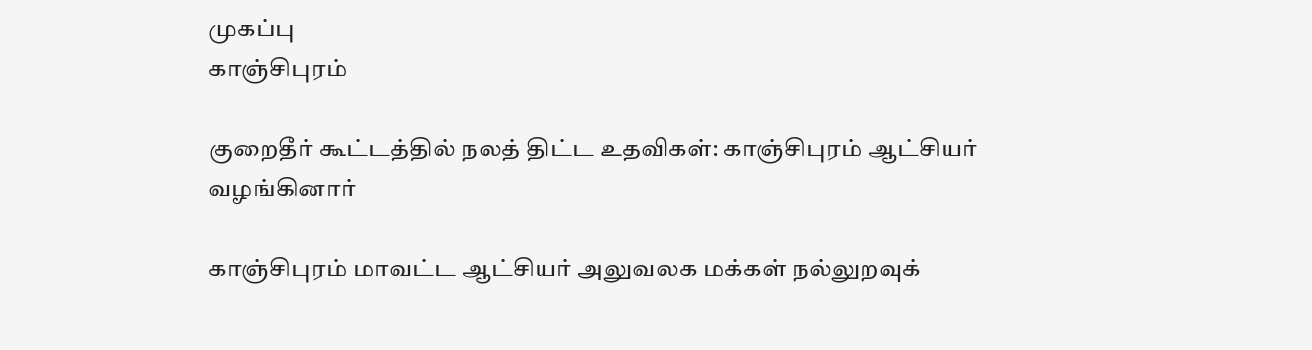முகப்பு
காஞ்சிபுரம்

குறைதீர் கூட்டத்தில் நலத் திட்ட உதவிகள்: காஞ்சிபுரம் ஆட்சியர் வழங்கினார்

காஞ்சிபுரம் மாவட்ட ஆட்சியர் அலுவலக மக்கள் நல்லுறவுக்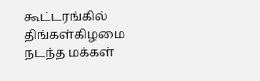கூட்டரங்கில் திங்கள்கிழமை நடந்த மக்கள்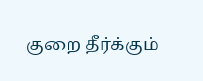குறை தீர்க்கும்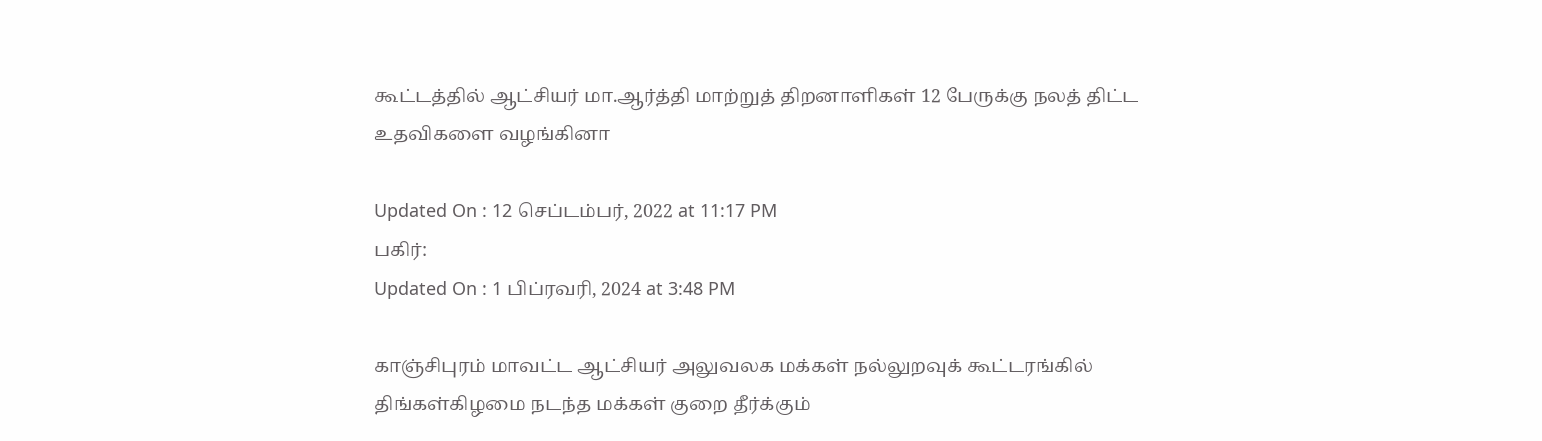கூட்டத்தில் ஆட்சியர் மா.ஆர்த்தி மாற்றுத் திறனாளிகள் 12 பேருக்கு நலத் திட்ட உதவிகளை வழங்கினா

Updated On : 12 செப்டம்பர், 2022 at 11:17 PM
பகிர்:
Updated On : 1 பிப்ரவரி, 2024 at 3:48 PM

காஞ்சிபுரம் மாவட்ட ஆட்சியர் அலுவலக மக்கள் நல்லுறவுக் கூட்டரங்கில் திங்கள்கிழமை நடந்த மக்கள் குறை தீர்க்கும்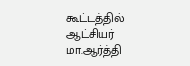கூட்டத்தில் ஆட்சியர் மா.ஆர்த்தி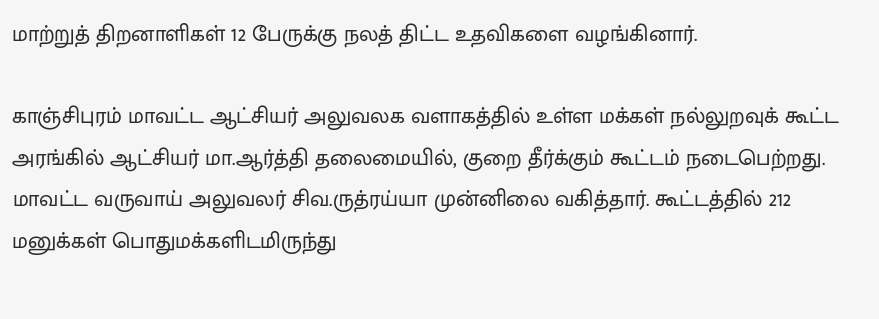மாற்றுத் திறனாளிகள் 12 பேருக்கு நலத் திட்ட உதவிகளை வழங்கினார்.

காஞ்சிபுரம் மாவட்ட ஆட்சியர் அலுவலக வளாகத்தில் உள்ள மக்கள் நல்லுறவுக் கூட்ட அரங்கில் ஆட்சியர் மா.ஆர்த்தி தலைமையில், குறை தீர்க்கும் கூட்டம் நடைபெற்றது. மாவட்ட வருவாய் அலுவலர் சிவ.ருத்ரய்யா முன்னிலை வகித்தார். கூட்டத்தில் 212 மனுக்கள் பொதுமக்களிடமிருந்து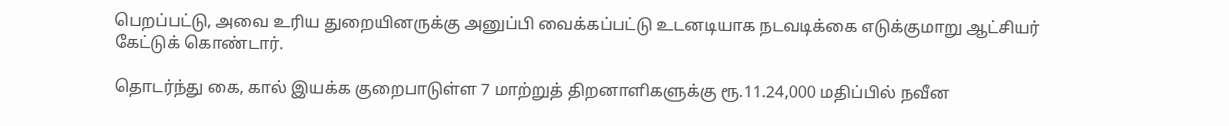பெறப்பட்டு, அவை உரிய துறையினருக்கு அனுப்பி வைக்கப்பட்டு உடனடியாக நடவடிக்கை எடுக்குமாறு ஆட்சியர் கேட்டுக் கொண்டார்.

தொடர்ந்து கை, கால் இயக்க குறைபாடுள்ள 7 மாற்றுத் திறனாளிகளுக்கு ரூ.11.24,000 மதிப்பில் நவீன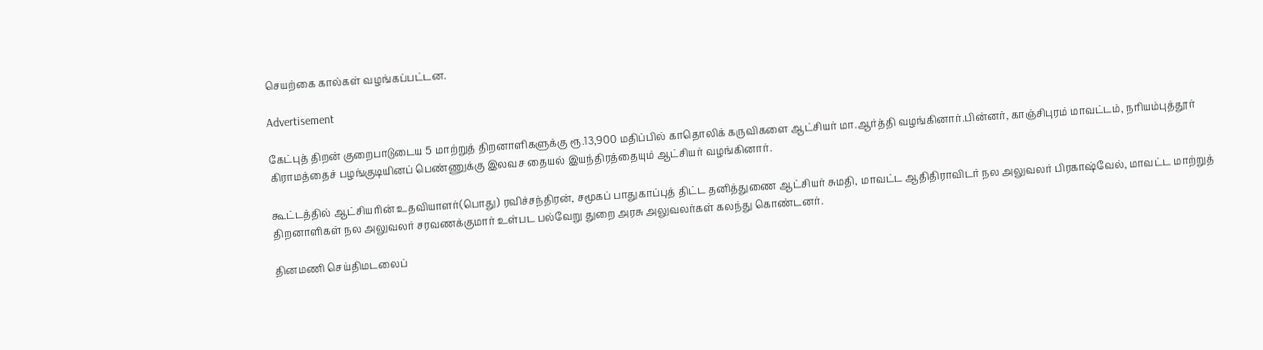செயற்கை கால்கள் வழங்கப்பட்டன.

Advertisement

கேட்புத் திறன் குறைபாடுடைய 5 மாற்றுத் திறனாளிகளுக்கு ரூ.13,900 மதிப்பில் காதொலிக் கருவிகளை ஆட்சியர் மா.ஆர்த்தி வழங்கினார்.பின்னர், காஞ்சிபுரம் மாவட்டம், நரியம்புத்தூர் கிராமத்தைச் பழங்குடியினப் பெண்ணுக்கு இலவச தையல் இயந்திரத்தையும் ஆட்சியர் வழங்கினார்.

கூட்டத்தில் ஆட்சியரின் உதவியாளர்(பொது) ரவிச்சந்திரன், சமூகப் பாதுகாப்புத் திட்ட தனித்துணை ஆட்சியர் சுமதி, மாவட்ட ஆதிதிராவிடர் நல அலுவலர் பிரகாஷ்வேல், மாவட்ட மாற்றுத் திறனாளிகள் நல அலுவலர் சரவணக்குமார் உள்பட பல்வேறு துறை அரசு அலுவலர்கள் கலந்து கொண்டனர்.

தினமணி செய்திமடலைப்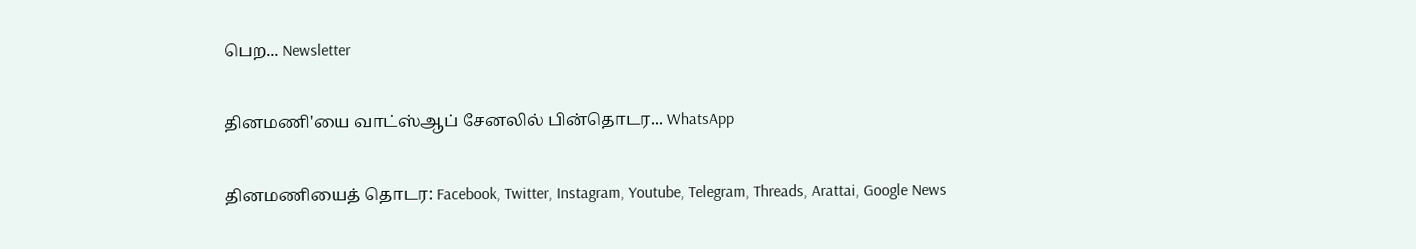பெற... Newsletter

தினமணி'யை வாட்ஸ்ஆப் சேனலில் பின்தொடர... WhatsApp

தினமணியைத் தொடர: Facebook, Twitter, Instagram, Youtube, Telegram, Threads, Arattai, Google News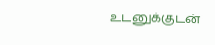உடனுக்குடன்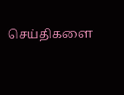செய்திகளை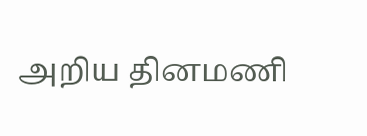அறிய தினமணி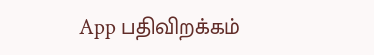App பதிவிறக்கம்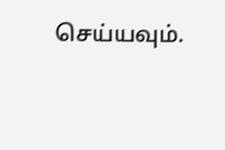செய்யவும்.